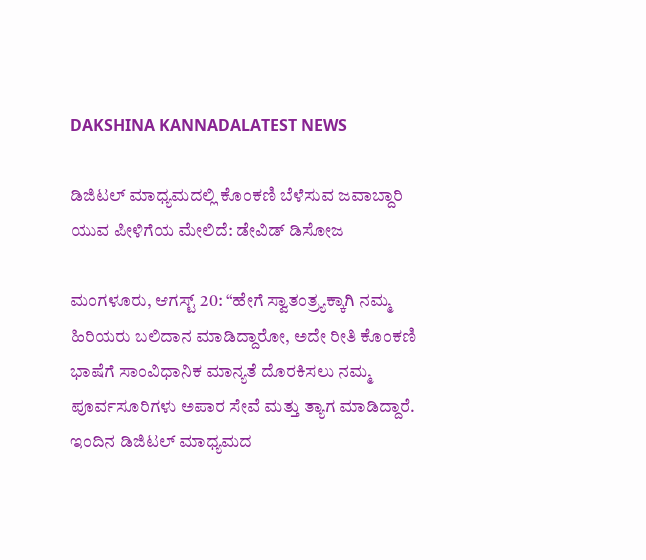DAKSHINA KANNADALATEST NEWS

ಡಿಜಿಟಲ್ ಮಾಧ್ಯಮದಲ್ಲಿ ಕೊಂಕಣಿ ಬೆಳೆಸುವ ಜವಾಬ್ದಾರಿ ಯುವ ಪೀಳಿಗೆಯ ಮೇಲಿದೆ: ಡೇವಿಡ್ ಡಿಸೋಜ

ಮಂಗಳೂರು, ಆಗಸ್ಟ್ 20: “ಹೇಗೆ ಸ್ವಾತಂತ್ರ್ಯಕ್ಕಾಗಿ ನಮ್ಮ ಹಿರಿಯರು ಬಲಿದಾನ ಮಾಡಿದ್ದಾರೋ, ಅದೇ ರೀತಿ ಕೊಂಕಣಿ ಭಾಷೆಗೆ ಸಾಂವಿಧಾನಿಕ ಮಾನ್ಯತೆ ದೊರಕಿಸಲು ನಮ್ಮ ಪೂರ್ವಸೂರಿಗಳು ಅಪಾರ ಸೇವೆ ಮತ್ತು ತ್ಯಾಗ ಮಾಡಿದ್ದಾರೆ. ಇಂದಿನ ಡಿಜಿಟಲ್ ಮಾಧ್ಯಮದ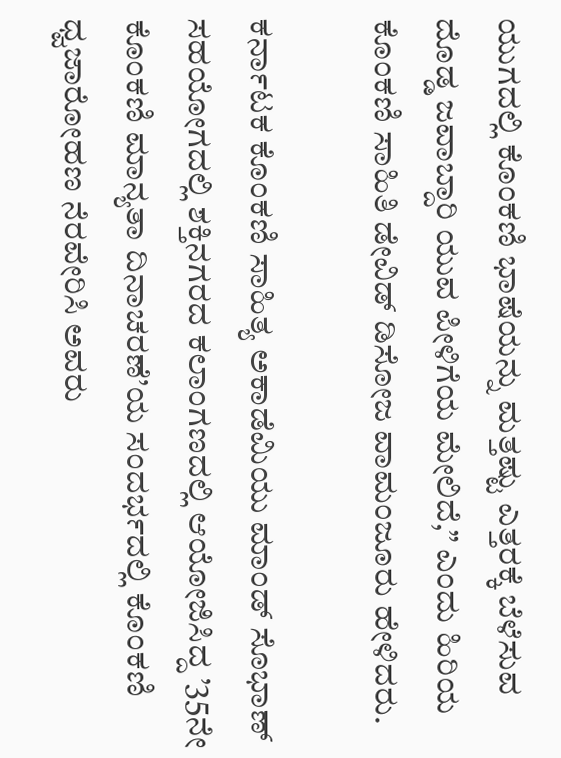ಯುಗದಲ್ಲಿ ಕೊಂಕಣಿ ಭಾಷೆಯನ್ನು ಮತ್ತಷ್ಟು ಎತ್ತರಕ್ಕೆ ಬೆಳೆಸುವ ದೊಡ್ಡ ಜವಾಬ್ದಾರಿ ಯುವ ಪೀಳಿಗೆಯ ಮೇಲಿದೆ,” ಎಂದು ಹಿರಿಯ ಕೊಂಕಣಿ ಸಾಹಿತಿ ಡೇವಿಡ್ ಡಿಸೋಜ ವಾಮಂಜೂರು ಹೇಳಿದರು.

ಕರ್ನಾಟಕ ಕೊಂಕಣಿ ಸಾಹಿತ್ಯ ಅಕಾಡೆಮಿಯು ಮಾಂಡ್ ಸೊಭಾಣ್ ಸಹಯೋಗದಲ್ಲಿ ಶಕ್ತಿನಗರದ ಕಲಾಂಗಣದಲ್ಲಿ ಆಯೋಜಿಸಿದ್ದ ’35ನೇ ಕೊಂಕಣಿ ಮಾನ್ಯತಾ ದಿನಾಚರಣೆ’ಯ ಸಂದರ್ಭದಲ್ಲಿ ಕೊಂಕಣಿ ಧ್ವಜಾರೋಹಣ ನೆರವೇರಿಸಿ ಅವರು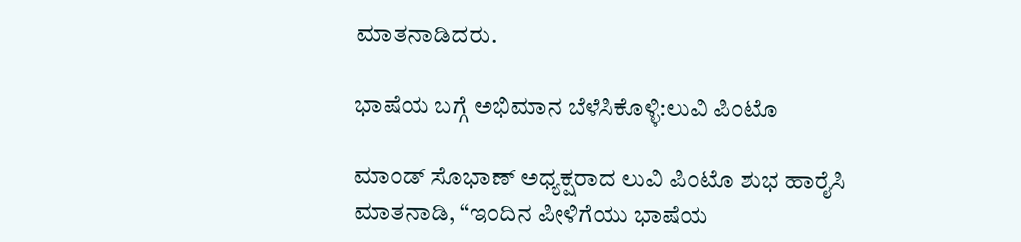ಮಾತನಾಡಿದರು.

ಭಾಷೆಯ ಬಗ್ಗೆ ಅಭಿಮಾನ ಬೆಳೆಸಿಕೊಳ್ಳಿ:ಲುವಿ ಪಿಂಟೊ

ಮಾಂಡ್ ಸೊಭಾಣ್ ಅಧ್ಯಕ್ಷರಾದ ಲುವಿ ಪಿಂಟೊ ಶುಭ ಹಾರೈಸಿ ಮಾತನಾಡಿ, “ಇಂದಿನ ಪೀಳಿಗೆಯು ಭಾಷೆಯ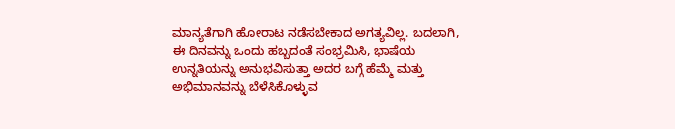ಮಾನ್ಯತೆಗಾಗಿ ಹೋರಾಟ ನಡೆಸಬೇಕಾದ ಅಗತ್ಯವಿಲ್ಲ. ಬದಲಾಗಿ, ಈ ದಿನವನ್ನು ಒಂದು ಹಬ್ಬದಂತೆ ಸಂಭ್ರಮಿಸಿ, ಭಾಷೆಯ ಉನ್ನತಿಯನ್ನು ಅನುಭವಿಸುತ್ತಾ ಅದರ ಬಗ್ಗೆ ಹೆಮ್ಮೆ ಮತ್ತು ಅಭಿಮಾನವನ್ನು ಬೆಳೆಸಿಕೊಳ್ಳುವ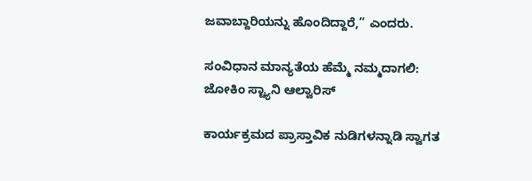ಜವಾಬ್ದಾರಿಯನ್ನು ಹೊಂದಿದ್ದಾರೆ,” ಎಂದರು.

ಸಂವಿಧಾನ ಮಾನ್ಯತೆಯ ಹೆಮ್ಮೆ ನಮ್ಮದಾಗಲಿ: ಜೋಕಿಂ ಸ್ಟ್ಯಾನಿ ಆಲ್ವಾರಿಸ್

ಕಾರ್ಯಕ್ರಮದ ಪ್ರಾಸ್ತಾವಿಕ ನುಡಿಗಳನ್ನಾಡಿ ಸ್ವಾಗತ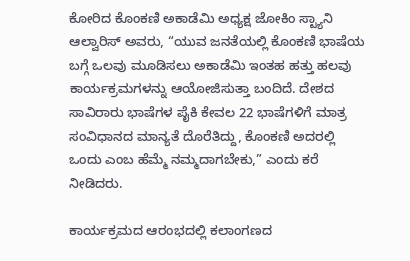ಕೋರಿದ ಕೊಂಕಣಿ ಅಕಾಡೆಮಿ ಅಧ್ಯಕ್ಷ ಜೋಕಿಂ ಸ್ಟ್ಯಾನಿ ಆಲ್ವಾರಿಸ್ ಅವರು, “ಯುವ ಜನತೆಯಲ್ಲಿ ಕೊಂಕಣಿ ಭಾಷೆಯ ಬಗ್ಗೆ ಒಲವು ಮೂಡಿಸಲು ಅಕಾಡೆಮಿ ಇಂತಹ ಹತ್ತು ಹಲವು ಕಾರ್ಯಕ್ರಮಗಳನ್ನು ಆಯೋಜಿಸುತ್ತಾ ಬಂದಿದೆ. ದೇಶದ ಸಾವಿರಾರು ಭಾಷೆಗಳ ಪೈಕಿ ಕೇವಲ 22 ಭಾಷೆಗಳಿಗೆ ಮಾತ್ರ ಸಂವಿಧಾನದ ಮಾನ್ಯತೆ ದೊರೆತಿದ್ದು, ಕೊಂಕಣಿ ಅದರಲ್ಲಿ ಒಂದು ಎಂಬ ಹೆಮ್ಮೆ ನಮ್ಮದಾಗಬೇಕು,” ಎಂದು ಕರೆ ನೀಡಿದರು.

ಕಾರ್ಯಕ್ರಮದ ಆರಂಭದಲ್ಲಿ ಕಲಾಂಗಣದ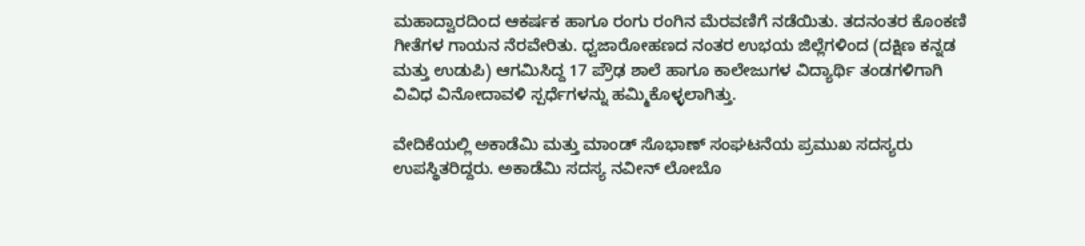ಮಹಾದ್ವಾರದಿಂದ ಆಕರ್ಷಕ ಹಾಗೂ ರಂಗು ರಂಗಿನ ಮೆರವಣಿಗೆ ನಡೆಯಿತು. ತದನಂತರ ಕೊಂಕಣಿ ಗೀತೆಗಳ ಗಾಯನ ನೆರವೇರಿತು. ಧ್ವಜಾರೋಹಣದ ನಂತರ ಉಭಯ ಜಿಲ್ಲೆಗಳಿಂದ (ದಕ್ಷಿಣ ಕನ್ನಡ ಮತ್ತು ಉಡುಪಿ) ಆಗಮಿಸಿದ್ದ 17 ಪ್ರೌಢ ಶಾಲೆ ಹಾಗೂ ಕಾಲೇಜುಗಳ ವಿದ್ಯಾರ್ಥಿ ತಂಡಗಳಿಗಾಗಿ ವಿವಿಧ ವಿನೋದಾವಳಿ ಸ್ಪರ್ಧೆಗಳನ್ನು ಹಮ್ಮಿಕೊಳ್ಳಲಾಗಿತ್ತು.

ವೇದಿಕೆಯಲ್ಲಿ ಅಕಾಡೆಮಿ ಮತ್ತು ಮಾಂಡ್ ಸೊಭಾಣ್ ಸಂಘಟನೆಯ ಪ್ರಮುಖ ಸದಸ್ಯರು ಉಪಸ್ಥಿತರಿದ್ದರು. ಅಕಾಡೆಮಿ ಸದಸ್ಯ ನವೀನ್ ಲೋಬೊ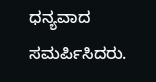ಧನ್ಯವಾದ ಸಮರ್ಪಿಸಿದರು.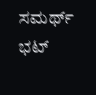ಸಮರ್ಥ್ ಭಟ್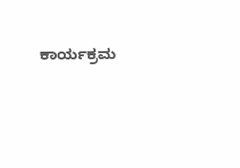ಕಾರ್ಯಕ್ರಮ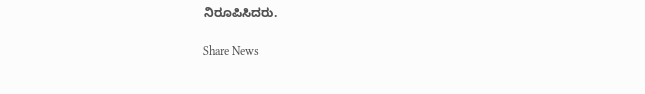ನಿರೂಪಿಸಿದರು.

Share News